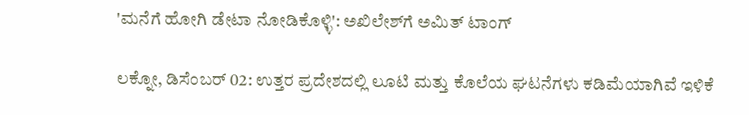'ಮನೆಗೆ ಹೋಗಿ ಡೇಟಾ ನೋಡಿಕೊಳ್ಳಿ': ಅಖಿಲೇಶ್‌ಗೆ ಅಮಿತ್‌ ಟಾಂಗ್‌

ಲಕ್ನೋ, ಡಿಸೆಂಬರ್‌ 02: ಉತ್ತರ ಪ್ರದೇಶದಲ್ಲಿ ಲೂಟಿ ಮತ್ತು ಕೊಲೆಯ ಘಟನೆಗಳು ಕಡಿಮೆಯಾಗಿವೆ ಇಳಿಕೆ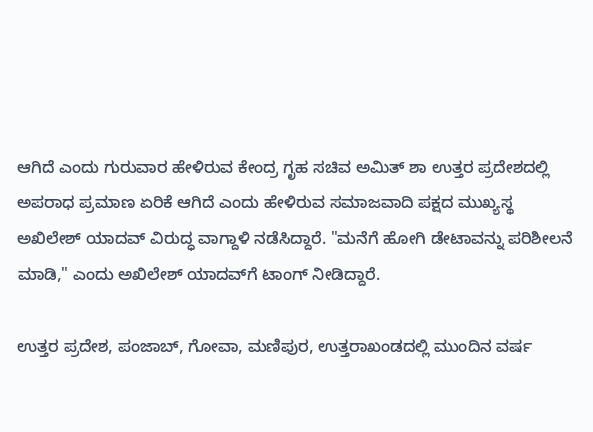ಆಗಿದೆ ಎಂದು ಗುರುವಾರ ಹೇಳಿರುವ ಕೇಂದ್ರ ಗೃಹ ಸಚಿವ ಅಮಿತ್‌ ಶಾ ಉತ್ತರ ಪ್ರದೇಶದಲ್ಲಿ ಅಪರಾಧ ಪ್ರಮಾಣ ಏರಿಕೆ ಆಗಿದೆ ಎಂದು ಹೇಳಿರುವ ಸಮಾಜವಾದಿ ಪಕ್ಷದ ಮುಖ್ಯಸ್ಥ ಅಖಿಲೇಶ್ ಯಾದವ್ ವಿರುದ್ಧ ವಾಗ್ದಾಳಿ ನಡೆಸಿದ್ದಾರೆ. "ಮನೆಗೆ ಹೋಗಿ ಡೇಟಾವನ್ನು ಪರಿಶೀಲನೆ ಮಾಡಿ," ಎಂದು ಅಖಿಲೇಶ್ ಯಾದವ್‌ಗೆ ಟಾಂಗ್‌ ನೀಡಿದ್ದಾರೆ.

ಉತ್ತರ ಪ್ರದೇಶ, ಪಂಜಾಬ್‌, ಗೋವಾ, ಮಣಿಪುರ, ಉತ್ತರಾಖಂಡದಲ್ಲಿ ಮುಂದಿನ ವರ್ಷ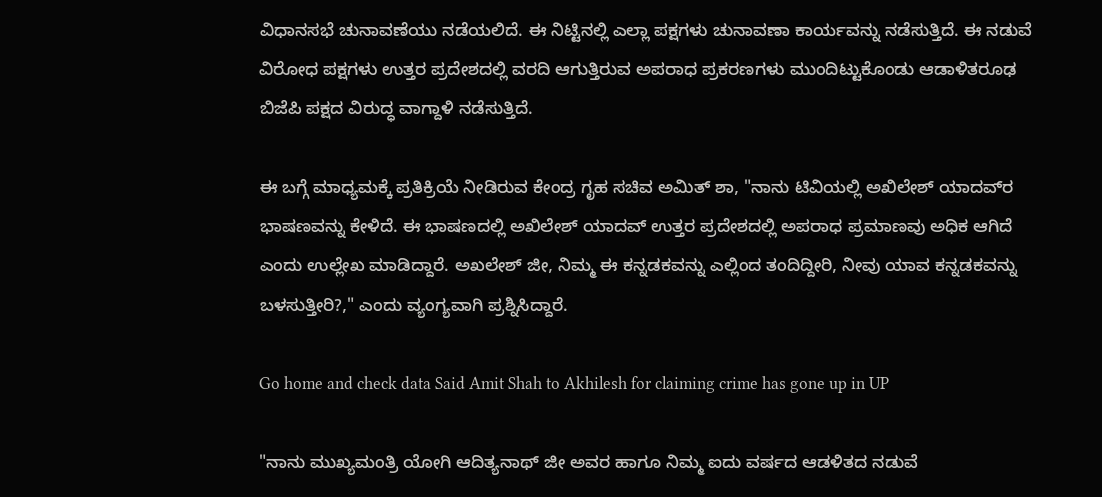ವಿಧಾನಸಭೆ ಚುನಾವಣೆಯು ನಡೆಯಲಿದೆ. ಈ ನಿಟ್ಟಿನಲ್ಲಿ ಎಲ್ಲಾ ಪಕ್ಷಗಳು ಚುನಾವಣಾ ಕಾರ್ಯವನ್ನು ನಡೆಸುತ್ತಿದೆ. ಈ ನಡುವೆ ವಿರೋಧ ಪಕ್ಷಗಳು ಉತ್ತರ ಪ್ರದೇಶದಲ್ಲಿ ವರದಿ ಆಗುತ್ತಿರುವ ಅಪರಾಧ ಪ್ರಕರಣಗಳು ಮುಂದಿಟ್ಟುಕೊಂಡು ಆಡಾಳಿತರೂಢ ಬಿಜೆಪಿ ಪಕ್ಷದ ವಿರುದ್ಧ ವಾಗ್ದಾಳಿ ನಡೆಸುತ್ತಿದೆ.

ಈ ಬಗ್ಗೆ ಮಾಧ್ಯಮಕ್ಕೆ ಪ್ರತಿಕ್ರಿಯೆ ನೀಡಿರುವ ಕೇಂದ್ರ ಗೃಹ ಸಚಿವ ಅಮಿತ್‌ ಶಾ, "ನಾನು ಟಿವಿಯಲ್ಲಿ ಅಖಿಲೇಶ್‌ ಯಾದವ್‌ರ ಭಾಷಣವನ್ನು ಕೇಳಿದೆ. ಈ ಭಾಷಣದಲ್ಲಿ ಅಖಿಲೇಶ್‌ ಯಾದವ್‌ ಉತ್ತರ ಪ್ರದೇಶದಲ್ಲಿ ಅಪರಾಧ ಪ್ರಮಾಣವು ಅಧಿಕ ಆಗಿದೆ ಎಂದು ಉಲ್ಲೇಖ ಮಾಡಿದ್ದಾರೆ. ಅಖಲೇಶ್‌ ಜೀ, ನಿಮ್ಮ ಈ ಕನ್ನಡಕವನ್ನು ಎಲ್ಲಿಂದ ತಂದಿದ್ದೀರಿ, ನೀವು ಯಾವ ಕನ್ನಡಕವನ್ನು ಬಳಸುತ್ತೀರಿ?," ಎಂದು ವ್ಯಂಗ್ಯವಾಗಿ ಪ್ರಶ್ನಿಸಿದ್ದಾರೆ.

Go home and check data Said Amit Shah to Akhilesh for claiming crime has gone up in UP

"ನಾನು ಮುಖ್ಯಮಂತ್ರಿ ಯೋಗಿ ಆದಿತ್ಯನಾಥ್‌ ಜೀ ಅವರ ಹಾಗೂ ನಿಮ್ಮ ಐದು ವರ್ಷದ ಆಡಳಿತದ ನಡುವೆ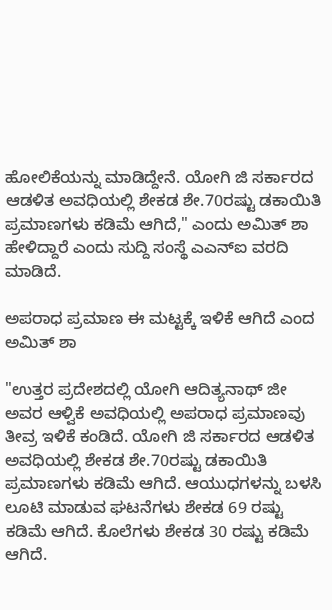ಹೋಲಿಕೆಯನ್ನು ಮಾಡಿದ್ದೇನೆ. ಯೋಗಿ ಜಿ ಸರ್ಕಾರದ ಆಡಳಿತ ಅವಧಿಯಲ್ಲಿ ಶೇಕಡ ಶೇ.70ರಷ್ಟು ಡಕಾಯಿತಿ ಪ್ರಮಾಣಗಳು ಕಡಿಮೆ ಆಗಿದೆ," ಎಂದು ಅಮಿತ್‌ ಶಾ ಹೇಳಿದ್ದಾರೆ ಎಂದು ಸುದ್ದಿ ಸಂಸ್ಥೆ ಎಎನ್‌ಐ ವರದಿ ಮಾಡಿದೆ.

ಅಪರಾಧ ಪ್ರಮಾಣ ಈ ಮಟ್ಟಕ್ಕೆ ಇಳಿಕೆ ಆಗಿದೆ ಎಂದ ಅಮಿತ್‌ ಶಾ

"ಉತ್ತರ ಪ್ರದೇಶದಲ್ಲಿ ಯೋಗಿ ಆದಿತ್ಯನಾಥ್‌ ಜೀ ಅವರ ಆಳ್ವಿಕೆ ಅವಧಿಯಲ್ಲಿ ಅಪರಾಧ ಪ್ರಮಾಣವು ತೀವ್ರ ಇಳಿಕೆ ಕಂಡಿದೆ. ಯೋಗಿ ಜಿ ಸರ್ಕಾರದ ಆಡಳಿತ ಅವಧಿಯಲ್ಲಿ ಶೇಕಡ ಶೇ.70ರಷ್ಟು ಡಕಾಯಿತಿ ಪ್ರಮಾಣಗಳು ಕಡಿಮೆ ಆಗಿದೆ. ಆಯುಧಗಳನ್ನು ಬಳಸಿ ಲೂಟಿ ಮಾಡುವ ಘಟನೆಗಳು ಶೇಕಡ 69 ರಷ್ಟು ಕಡಿಮೆ ಆಗಿದೆ. ಕೊಲೆಗಳು ಶೇಕಡ 30 ರಷ್ಟು ಕಡಿಮೆ ಆಗಿದೆ.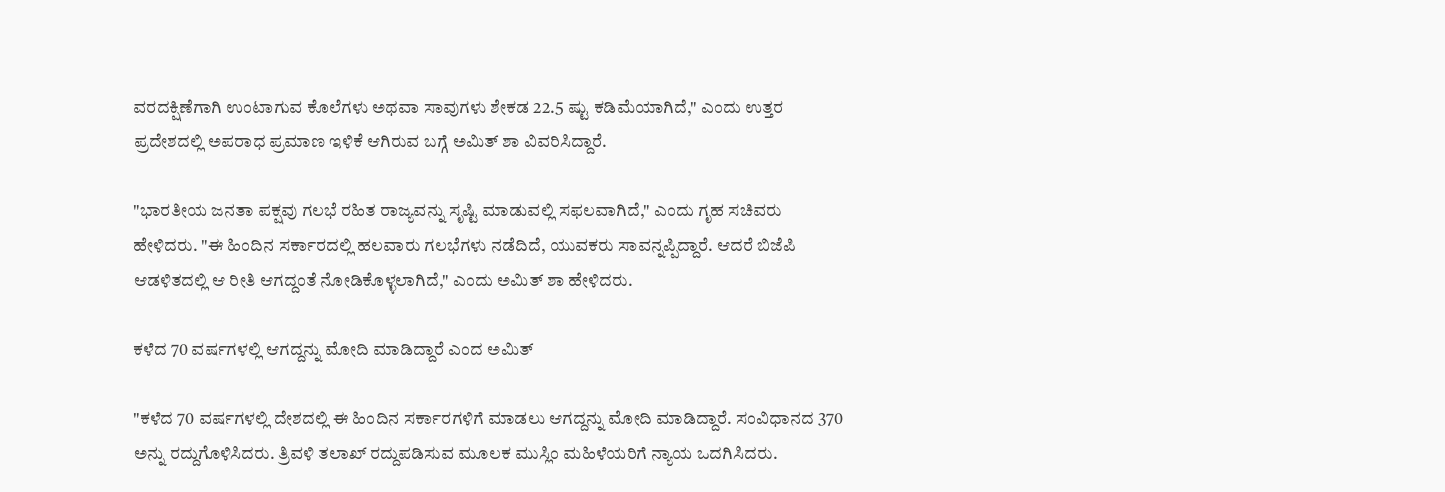ವರದಕ್ಷಿಣೆಗಾಗಿ ಉಂಟಾಗುವ ಕೊಲೆಗಳು ಅಥವಾ ಸಾವುಗಳು ಶೇಕಡ 22.5 ಷ್ಟು ಕಡಿಮೆಯಾಗಿದೆ," ಎಂದು ಉತ್ತರ ಪ್ರದೇಶದಲ್ಲಿ ಅಪರಾಧ ಪ್ರಮಾಣ ಇಳಿಕೆ ಆಗಿರುವ ಬಗ್ಗೆ ಅಮಿತ್‌ ಶಾ ವಿವರಿಸಿದ್ದಾರೆ.

"ಭಾರತೀಯ ಜನತಾ ಪಕ್ಷವು ಗಲಭೆ ರಹಿತ ರಾಜ್ಯವನ್ನು ಸೃಷ್ಟಿ ಮಾಡುವಲ್ಲಿ ಸಫಲವಾಗಿದೆ," ಎಂದು ಗೃಹ ಸಚಿವರು ಹೇಳಿದರು. "ಈ ಹಿಂದಿನ ಸರ್ಕಾರದಲ್ಲಿ ಹಲವಾರು ಗಲಭೆಗಳು ನಡೆದಿದೆ, ಯುವಕರು ಸಾವನ್ನಪ್ಪಿದ್ದಾರೆ. ಆದರೆ ಬಿಜೆಪಿ ಆಡಳಿತದಲ್ಲಿ ಆ ರೀತಿ ಆಗದ್ದಂತೆ ನೋಡಿಕೊಳ್ಳಲಾಗಿದೆ," ಎಂದು ಅಮಿತ್‌ ಶಾ ಹೇಳಿದರು.

ಕಳೆದ 70 ವರ್ಷಗಳಲ್ಲಿ ಆಗದ್ದನ್ನು ಮೋದಿ ಮಾಡಿದ್ದಾರೆ ಎಂದ ಅಮಿತ್‌

"ಕಳೆದ 70 ವರ್ಷಗಳಲ್ಲಿ ದೇಶದಲ್ಲಿ ಈ ಹಿಂದಿನ ಸರ್ಕಾರಗಳಿಗೆ ಮಾಡಲು ಆಗದ್ದನ್ನು ಮೋದಿ ಮಾಡಿದ್ದಾರೆ. ಸಂವಿಧಾನದ 370 ಅನ್ನು ರದ್ದುಗೊಳಿಸಿದರು. ತ್ರಿವಳಿ ತಲಾಖ್ ರದ್ದುಪಡಿಸುವ ಮೂಲಕ ಮುಸ್ಲಿಂ ಮಹಿಳೆಯರಿಗೆ ನ್ಯಾಯ ಒದಗಿಸಿದರು.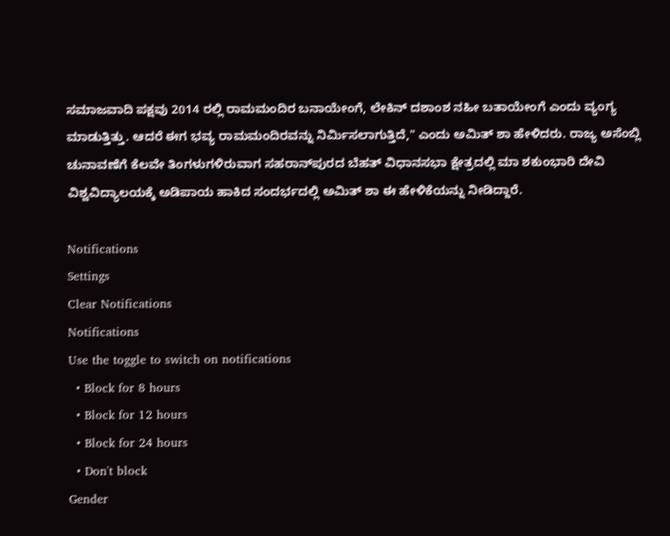ಸಮಾಜವಾದಿ ಪಕ್ಷವು 2014 ರಲ್ಲಿ ರಾಮಮಂದಿರ ಬನಾಯೇಂಗೆ, ಲೇಕಿನ್ ದಶಾಂಶ ನಹೀ ಬತಾಯೇಂಗೆ ಎಂದು ವ್ಯಂಗ್ಯ ಮಾಡುತ್ತಿತ್ತು. ಆದರೆ ಈಗ ಭವ್ಯ ರಾಮಮಂದಿರವನ್ನು ನಿರ್ಮಿಸಲಾಗುತ್ತಿದೆ," ಎಂದು ಅಮಿತ್‌ ಶಾ ಹೇಳಿದರು. ರಾಜ್ಯ ಅಸೆಂಬ್ಲಿ ಚುನಾವಣೆಗೆ ಕೆಲವೇ ತಿಂಗಳುಗಳಿರುವಾಗ ಸಹರಾನ್‌ಪುರದ ಬೆಹತ್ ವಿಧಾನಸಭಾ ಕ್ಷೇತ್ರದಲ್ಲಿ ಮಾ ಶಕುಂಭಾರಿ ದೇವಿ ವಿಶ್ವವಿದ್ಯಾಲಯಕ್ಕೆ ಅಡಿಪಾಯ ಹಾಕಿದ ಸಂದರ್ಭದಲ್ಲಿ ಅಮಿತ್‌ ಶಾ ಈ ಹೇಳಿಕೆಯನ್ನು ನೀಡಿದ್ದಾರೆ.

Notifications
Settings
Clear Notifications
Notifications
Use the toggle to switch on notifications
  • Block for 8 hours
  • Block for 12 hours
  • Block for 24 hours
  • Don't block
Gender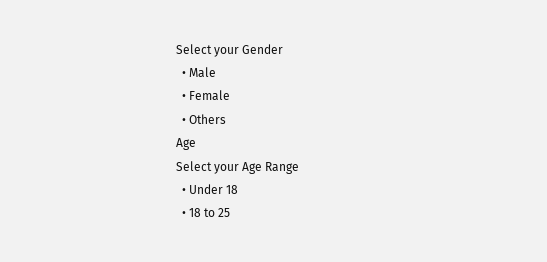Select your Gender
  • Male
  • Female
  • Others
Age
Select your Age Range
  • Under 18
  • 18 to 25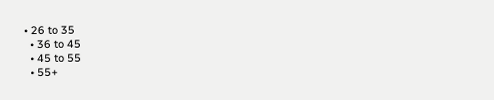• 26 to 35
  • 36 to 45
  • 45 to 55
  • 55+